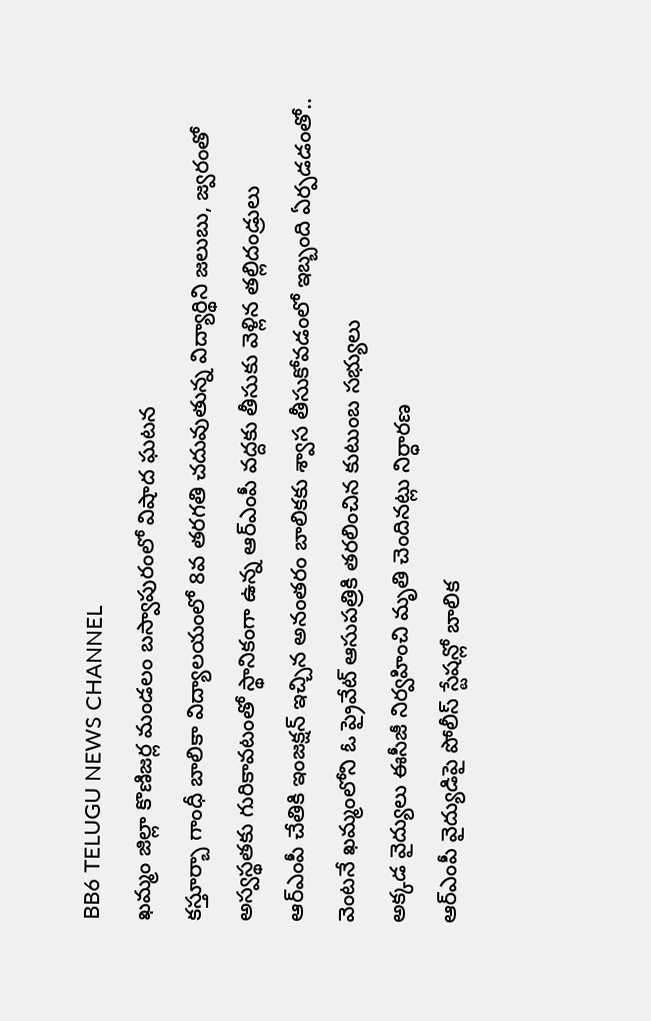BB6 TELUGU NEWS CHANNEL
ఖమ్మం జిల్లా కొణిజర్ల మండలం బస్వాపురంలో విషాద ఘటన
కస్తూర్బా గాంధీ బాలికా విద్యాలయంలో 8వ తరగతి చదువుతున్న విద్యార్థిని జలుబు, జ్వరంతో అస్వస్థతకు గురికావటంతో స్థానికంగా ఉన్న ఆర్ఎంపీ వద్దకు తీసుకు వెళ్లిన తల్లిదండ్రులు
ఆర్ఎంపీ చేతికి ఇంజక్షన్ ఇచ్చిన అనంతరం బాలికకు శ్వాస తీసుకోవడంలో ఇబ్బంది ఏర్పడడంతో.. వెంటనే ఖమ్మంలోని ఓ ప్రైవేట్ ఆసుపత్రికి తరలించిన కుటుంబ సభ్యులు
అక్కడ వైద్యులు ఈసీజీ నిర్వహించి మృతి చెందినట్లు నిర్ధారణ
ఆర్ఎంపీ వైద్యుడిపై పోలీస్ స్టేషన్లో బాలిక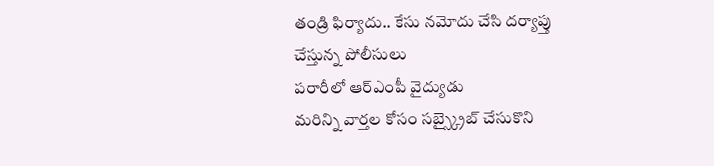తండ్రి ఫిర్యాదు.. కేసు నమోదు చేసి దర్యాప్తు చేస్తున్న పోలీసులు
పరారీలో ఆర్ఎంపీ వైద్యుడు
మరిన్ని వార్తల కోసం సబ్స్క్రైబ్ చేసుకొని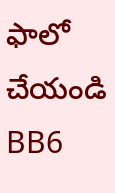ఫాలో చేయండి BB6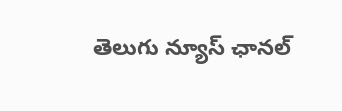తెలుగు న్యూస్ ఛానల్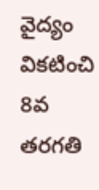వైద్యం వికటించి 8వ తరగతి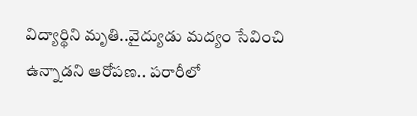విద్యార్థిని మృతి..వైద్యుడు మద్యం సేవించి ఉన్నాడని ఆరోపణ.. పరారీలో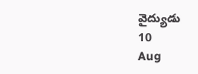వైద్యుడు
10
Aug